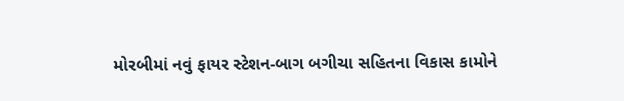મોરબીમાં નવું ફાયર સ્ટેશન-બાગ બગીચા સહિતના વિકાસ કામોને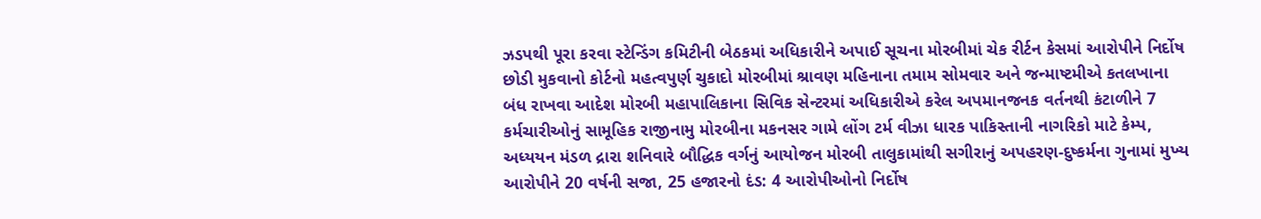ઝડપથી પૂરા કરવા સ્ટેન્ડિંગ કમિટીની બેઠકમાં અધિકારીને અપાઈ સૂચના મોરબીમાં ચેક રીર્ટન કેસમાં આરોપીને નિર્દોષ છોડી મુકવાનો કોર્ટનો મહત્વપુર્ણ ચુકાદો મોરબીમાં શ્રાવણ મહિનાના તમામ સોમવાર અને જન્માષ્ટમીએ કતલખાના બંધ રાખવા આદેશ મોરબી મહાપાલિકાના સિવિક સેન્ટરમાં અધિકારીએ કરેલ અપમાનજનક વર્તનથી કંટાળીને 7 કર્મચારીઓનું સામૂહિક રાજીનામુ મોરબીના મકનસર ગામે લોંગ ટર્મ વીઝા ધારક પાકિસ્તાની નાગરિકો માટે કેમ્પ, અધ્યયન મંડળ દ્રારા શનિવારે બૌદ્ધિક વર્ગનું આયોજન મોરબી તાલુકામાંથી સગીરાનું અપહરણ-દુષ્કર્મના ગુનામાં મુખ્ય આરોપીને 20 વર્ષની સજા, 25 હજારનો દંડ: 4 આરોપીઓનો નિર્દોષ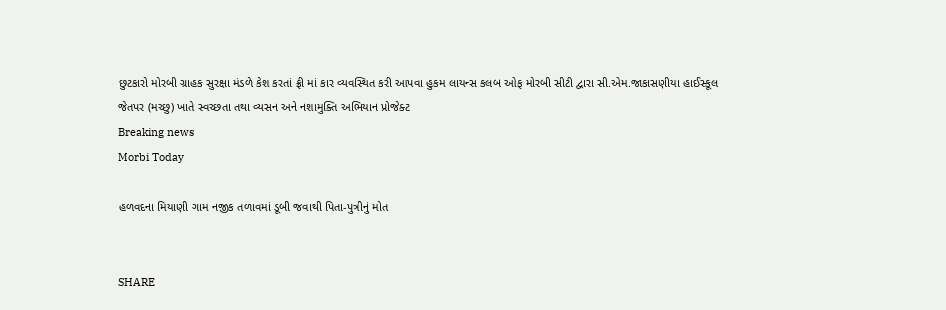છુટકારો મોરબી ગ્રાહક સુરક્ષા મંડળે કેશ કરતાં ફ્રી માં કાર વ્યવસ્થિત કરી આપવા હુકમ લાયન્સ કલબ ઓફ મોરબી સીટી દ્વારા સી.એમ.જાકાસણીયા હાઈસ્કૂલ જેતપર (મચ્છુ) ખાતે સ્વચ્છતા તથા વ્યસન અને નશામુક્તિ અભિયાન પ્રોજેક્ટ
Breaking news
Morbi Today

હળવદના મિયાણી ગામ નજીક તળાવમાં ડૂબી જવાથી પિતા-પુત્રીનું મોત


SHARE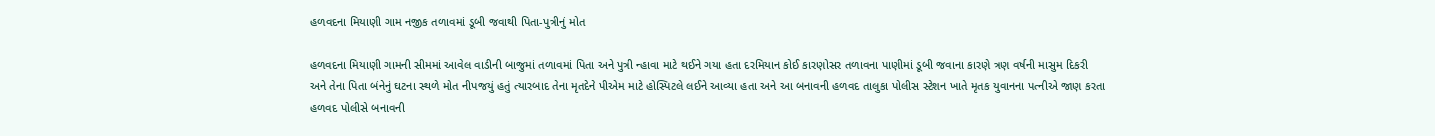હળવદના મિયાણી ગામ નજીક તળાવમાં ડૂબી જવાથી પિતા-પુત્રીનું મોત

હળવદના મિયાણી ગામની સીમમાં આવેલ વાડીની બાજુમાં તળાવમાં પિતા અને પુત્રી ન્હાવા માટે થઈને ગયા હતા દરમિયાન કોઈ કારણોસર તળાવના પાણીમાં ડૂબી જવાના કારણે ત્રણ વર્ષની માસુમ દિકરી અને તેના પિતા બંનેનું ઘટના સ્થળે મોત નીપજયું હતું ત્યારબાદ તેના મૃતદેને પીએમ માટે હોસ્પિટલે લઈને આવ્યા હતા અને આ બનાવની હળવદ તાલુકા પોલીસ સ્ટેશન ખાતે મૃતક યુવાનના પત્નીએ જાણ કરતા હળવદ પોલીસે બનાવની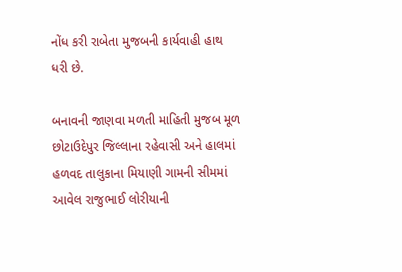નોંધ કરી રાબેતા મુજબની કાર્યવાહી હાથ ધરી છે.

બનાવની જાણવા મળતી માહિતી મુજબ મૂળ છોટાઉદેપુર જિલ્લાના રહેવાસી અને હાલમાં હળવદ તાલુકાના મિયાણી ગામની સીમમાં આવેલ રાજુભાઈ લોરીયાની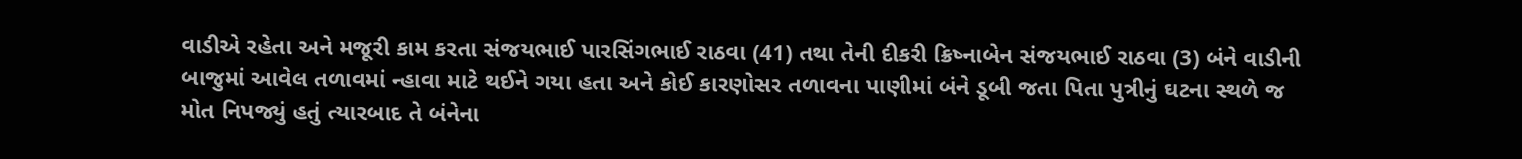વાડીએ રહેતા અને મજૂરી કામ કરતા સંજયભાઈ પારસિંગભાઈ રાઠવા (41) તથા તેની દીકરી ક્રિષ્નાબેન સંજયભાઈ રાઠવા (3) બંને વાડીની બાજુમાં આવેલ તળાવમાં ન્હાવા માટે થઈને ગયા હતા અને કોઈ કારણોસર તળાવના પાણીમાં બંને ડૂબી જતા પિતા પુત્રીનું ઘટના સ્થળે જ મોત નિપજ્યું હતું ત્યારબાદ તે બંનેના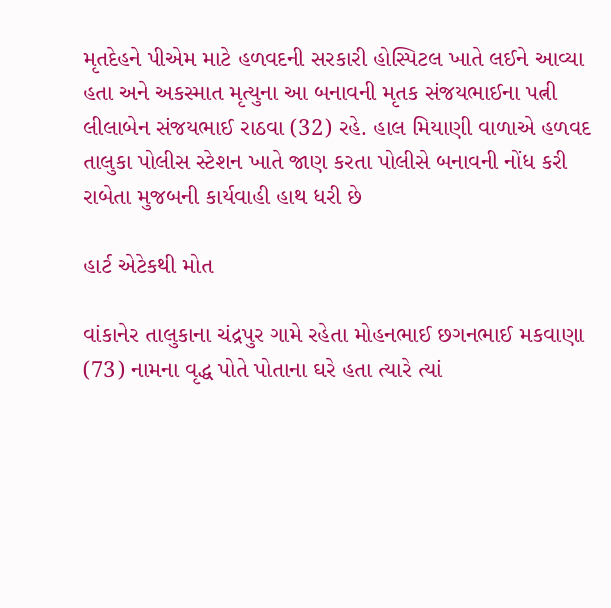મૃતદેહને પીએમ માટે હળવદની સરકારી હોસ્પિટલ ખાતે લઈને આવ્યા હતા અને અકસ્માત મૃત્યુના આ બનાવની મૃતક સંજયભાઈના પત્ની લીલાબેન સંજયભાઈ રાઠવા (32) રહે. હાલ મિયાણી વાળાએ હળવદ તાલુકા પોલીસ સ્ટેશન ખાતે જાણ કરતા પોલીસે બનાવની નોંધ કરી રાબેતા મુજબની કાર્યવાહી હાથ ધરી છે

હાર્ટ એટેકથી મોત

વાંકાનેર તાલુકાના ચંદ્રપુર ગામે રહેતા મોહનભાઈ છગનભાઈ મકવાણા (73) નામના વૃદ્ધ પોતે પોતાના ઘરે હતા ત્યારે ત્યાં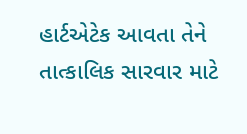હાર્ટએટેક આવતા તેને તાત્કાલિક સારવાર માટે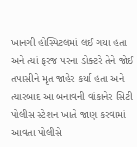ખાનગી હોસ્પિટલમાં લઈ ગયા હતા અને ત્યાં ફરજ પરના ડોક્ટરે તેને જોઈ તપાસીને મૃત જાહેર કર્યા હતા અને ત્યારબાદ આ બનાવની વાંકાનેર સિટી પોલીસ સ્ટેશન ખાતે જાણ કરવામાં આવતા પોલીસે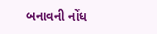બનાવની નોંધ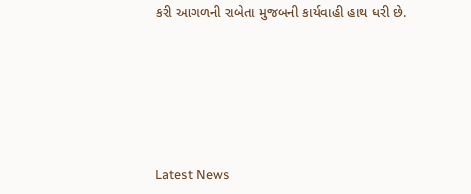કરી આગળની રાબેતા મુજબની કાર્યવાહી હાથ ધરી છે.






Latest News